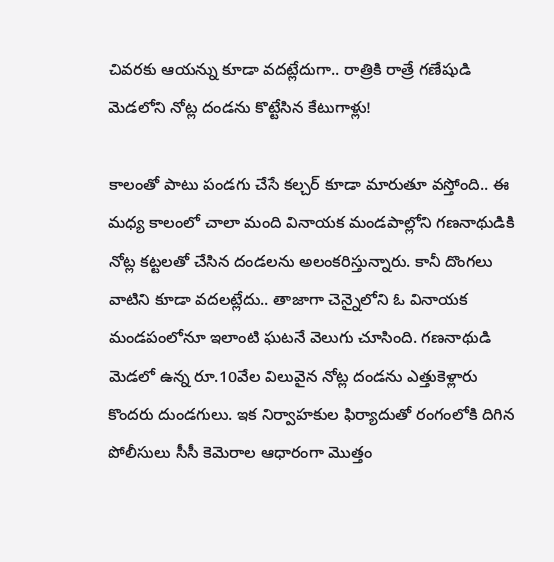చివరకు ఆయన్ను కూడా వదట్లేదుగా.. రాత్రికి రాత్రే గణేషుడి మెడలోని నోట్ల దండను కొట్టేసిన కేటుగాళ్లు!

కాలంతో పాటు పండగు చేసే కల్చర్‌ కూడా మారుతూ వస్తోంది.. ఈ మధ్య కాలంలో చాలా మంది వినాయక మండపాల్లోని గణనాథుడికి నోట్ల కట్టలతో చేసిన దండలను అలంకరిస్తున్నారు. కానీ దొంగలు వాటిని కూడా వదలట్లేదు.. తాజాగా చెన్నైలోని ఓ వినాయక మండపంలోనూ ఇలాంటి ఘటనే వెలుగు చూసింది. గణనాథుడి మెడలో ఉన్న రూ.10వేల విలువైన నోట్ల దండను ఎత్తుకెళ్లారు కొందరు దుండగులు. ఇక నిర్వాహకుల ఫిర్యాదుతో రంగంలోకి దిగిన పోలీసులు సీసీ కెమెరాల ఆధారంగా మొత్తం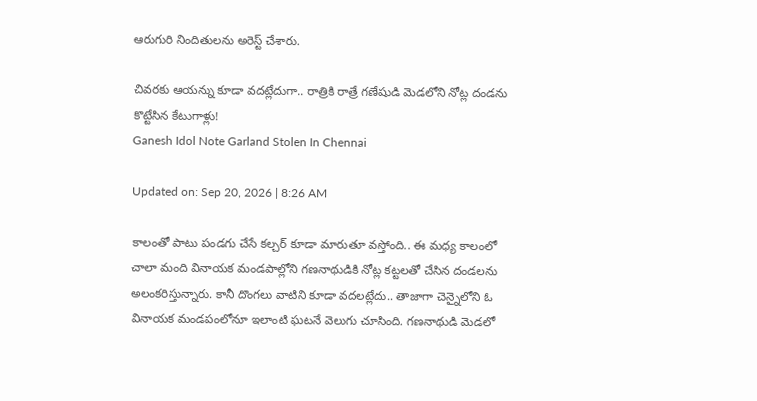ఆరుగురి నిందితులను అరెస్ట్ చేశారు.

చివరకు ఆయన్ను కూడా వదట్లేదుగా.. రాత్రికి రాత్రే గణేషుడి మెడలోని నోట్ల దండను కొట్టేసిన కేటుగాళ్లు!
Ganesh Idol Note Garland Stolen In Chennai

Updated on: Sep 20, 2026 | 8:26 AM

కాలంతో పాటు పండగు చేసే కల్చర్‌ కూడా మారుతూ వస్తోంది.. ఈ మధ్య కాలంలో చాలా మంది వినాయక మండపాల్లోని గణనాథుడికి నోట్ల కట్టలతో చేసిన దండలను అలంకరిస్తున్నారు. కానీ దొంగలు వాటిని కూడా వదలట్లేదు.. తాజాగా చెన్నైలోని ఓ వినాయక మండపంలోనూ ఇలాంటి ఘటనే వెలుగు చూసింది. గణనాథుడి మెడలో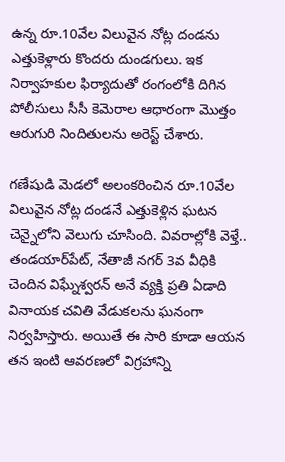ఉన్న రూ.10వేల విలువైన నోట్ల దండను ఎత్తుకెళ్లారు కొందరు దుండగులు. ఇక నిర్వాహకుల ఫిర్యాదుతో రంగంలోకి దిగిన పోలీసులు సీసీ కెమెరాల ఆధారంగా మొత్తం ఆరుగురి నిందితులను అరెస్ట్ చేశారు.

గణేషుడి మెడలో అలంకరించిన రూ.10వేల విలువైన నోట్ల దండనే ఎత్తుకెళ్లిన ఘటన చెన్నైలోని వెలుగు చూసింది. వివరాల్లోకి వెళ్తే.. తండయార్‌పేట్, నేతాజీ నగర్ 3వ వీధికి చెందిన విఘ్నేశ్వరన్ అనే వ్యక్తి ప్రతి ఏడాది వినాయక చవితి వేడుకలను ఘనంగా నిర్వహిస్తారు. అయితే ఈ సారి కూడా ఆయన తన ఇంటి ఆవరణలో విగ్రహాన్ని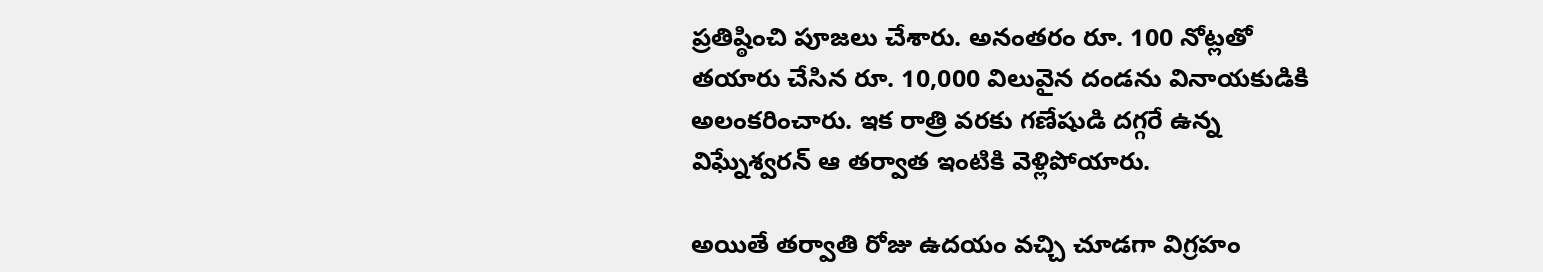ప్రతిష్ఠించి పూజలు చేశారు. అనంతరం రూ. 100 నోట్లతో తయారు చేసిన రూ. 10,000 విలువైన దండను వినాయకుడికి అలంకరించారు. ఇక రాత్రి వరకు గణేషుడి దగ్గరే ఉన్న విఘ్నేశ్వరన్ ఆ తర్వాత ఇంటికి వెళ్లిపోయారు.

అయితే తర్వాతి రోజు ఉదయం వచ్చి చూడగా విగ్రహం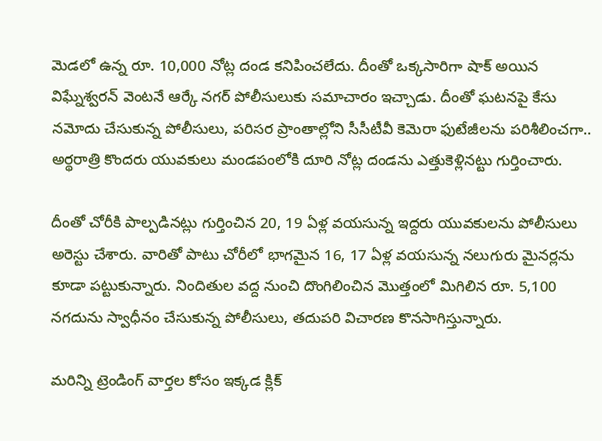మెడలో ఉన్న రూ. 10,000 నోట్ల దండ కనిపించలేదు. దీంతో ఒక్కసారిగా షాక్ అయిన విఘ్నేశ్వరన్ వెంటనే ఆర్కే నగర్ పోలీసులుకు సమాచారం ఇచ్చాడు. దీంతో ఘటనపై కేసు నమోదు చేసుకున్న పోలీసులు, పరిసర ప్రాంతాల్లోని సీసీటీవీ కెమెరా ఫుటేజీలను పరిశీలించగా.. అర్థరాత్రి కొందరు యువకులు మండపంలోకి దూరి నోట్ల దండను ఎత్తుకెళ్లినట్టు గుర్తించారు.

దీంతో చోరీకి పాల్పడినట్లు గుర్తించిన 20, 19 ఏళ్ల వయసున్న ఇద్దరు యువకులను పోలీసులు అరెస్టు చేశారు. వారితో పాటు చోరీలో భాగమైన 16, 17 ఏళ్ల వయసున్న నలుగురు మైనర్లను కూడా పట్టుకున్నారు. నిందితుల వద్ద నుంచి దొంగిలించిన మొత్తంలో మిగిలిన రూ. 5,100 నగదును స్వాధీనం చేసుకున్న పోలీసులు, తదుపరి విచారణ కొనసాగిస్తున్నారు.

మరిన్ని ట్రెండింగ్ వార్తల కోసం ఇక్కడ క్లిక్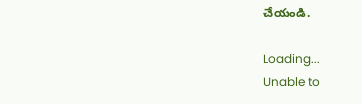చేయండి.

Loading...
Unable to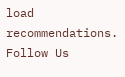load recommendations.
Follow Us